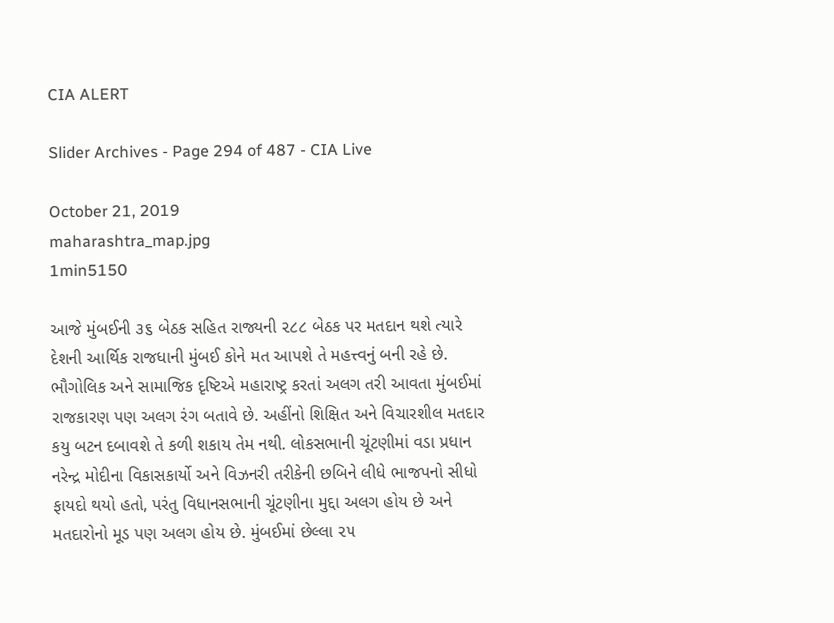CIA ALERT

Slider Archives - Page 294 of 487 - CIA Live

October 21, 2019
maharashtra_map.jpg
1min5150

આજે મુંબઈની ૩૬ બેઠક સહિત રાજ્યની ૨૮૮ બેઠક પર મતદાન થશે ત્યારે દેશની આર્થિક રાજધાની મુંબઈ કોને મત આપશે તે મહત્ત્વનું બની રહે છે. ભૌગોલિક અને સામાજિક દૃષ્ટિએ મહારાષ્ટ્ર કરતાં અલગ તરી આવતા મુંબઈમાં રાજકારણ પણ અલગ રંગ બતાવે છે. અહીંનો શિક્ષિત અને વિચારશીલ મતદાર કયુ બટન દબાવશે તે કળી શકાય તેમ નથી. લોકસભાની ચૂંટણીમાં વડા પ્રધાન નરેન્દ્ર મોદીના વિકાસકાર્યો અને વિઝનરી તરીકેની છબિને લીધે ભાજપનો સીધો ફાયદો થયો હતો, પરંતુ વિધાનસભાની ચૂંટણીના મુદ્દા અલગ હોય છે અને મતદારોનો મૂડ પણ અલગ હોય છે. મુંબઈમાં છેલ્લા ૨૫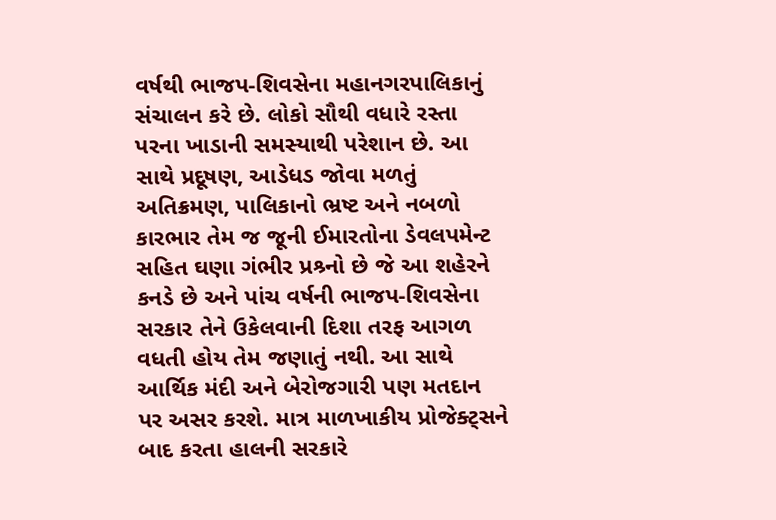વર્ષથી ભાજપ-શિવસેના મહાનગરપાલિકાનું સંચાલન કરે છે. લોકો સૌથી વધારે રસ્તા પરના ખાડાની સમસ્યાથી પરેશાન છે. આ સાથે પ્રદૂષણ, આડેધડ જોવા મળતું અતિક્રમણ, પાલિકાનો ભ્રષ્ટ અને નબળો કારભાર તેમ જ જૂની ઈમારતોના ડેવલપમેન્ટ સહિત ઘણા ગંભીર પ્રશ્ર્નો છે જે આ શહેરને કનડે છે અને પાંચ વર્ષની ભાજપ-શિવસેના સરકાર તેને ઉકેલવાની દિશા તરફ આગળ વધતી હોય તેમ જણાતું નથી. આ સાથે આર્થિક મંદી અને બેરોજગારી પણ મતદાન પર અસર કરશે. માત્ર માળખાકીય પ્રોજેક્ટ્સને બાદ કરતા હાલની સરકારે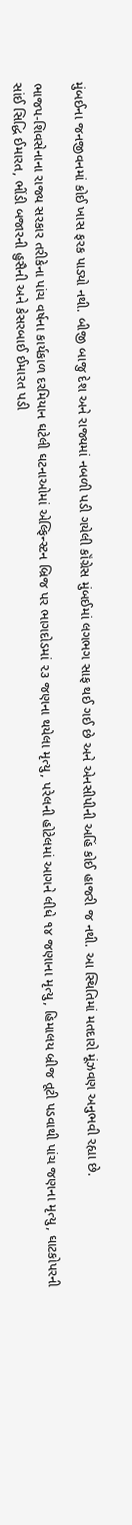મુંબઈના જનજીવનમાં કોઈ ખાસ ફરક પાડ્યો નથી. બીજી બાજુ દેશ અને રાજ્યમાં નબળી પડી ગયેલી કૉંગ્રેસ મુંબઈમાં લગભગ સાફ થઈ ગઈ છે અને એનસીપીની અહિં કોઈ હાજરી જ નથી. આ સ્થિતિમાં મતદારો મૂંઝવણ અનુભવી રહ્યા છે.

ભાજપ-શિવસેનાના રાજ્ય સરકાર તરીકેના પાંચ વર્ષના કાર્યકાળ દરમિયાન ઘટેલી ઘટનાઓમાં એલ્ફિન્સ્ટન બ્રિજ પર ભાગદોડમાં ૨૩ જણના થયેલા મૃત્યુ, પરેલની હોટેલમાં આગને લીધે ૧૪ જણાના મૃત્યુ, હિમાલય બ્રીજ તૂટી પડવાથી પાંચ જણના મૃત્યુ, ઘાટકોપરની સાંઈ સિદ્ધિ ઈમારત, ભીંડી બજારની હુસૈની અને કેસરબાઈ ઈમારત પડી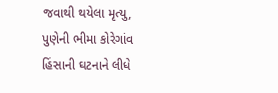જવાથી થયેલા મૃત્યુ, પુણેની ભીમા કોરેગાંવ હિંસાની ઘટનાને લીધે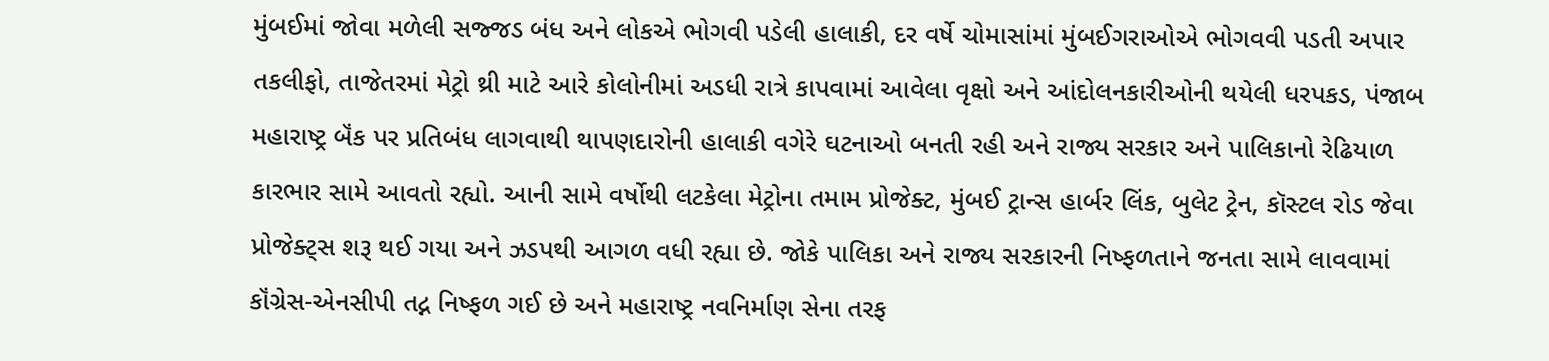મુંબઈમાં જોવા મળેલી સજ્જડ બંધ અને લોકએ ભોગવી પડેલી હાલાકી, દર વર્ષે ચોમાસાંમાં મુંબઈગરાઓએ ભોગવવી પડતી અપાર તકલીફો, તાજેતરમાં મેટ્રો થ્રી માટે આરે કોલોનીમાં અડધી રાત્રે કાપવામાં આવેલા વૃક્ષો અને આંદોલનકારીઓની થયેલી ધરપકડ, પંજાબ મહારાષ્ટ્ર બૅંક પર પ્રતિબંધ લાગવાથી થાપણદારોની હાલાકી વગેરે ઘટનાઓ બનતી રહી અને રાજ્ય સરકાર અને પાલિકાનો રેઢિયાળ કારભાર સામે આવતો રહ્યો. આની સામે વર્ષોથી લટકેલા મેટ્રોના તમામ પ્રોજેક્ટ, મુંબઈ ટ્રાન્સ હાર્બર લિંક, બુલેટ ટ્રેન, કૉસ્ટલ રોડ જેવા પ્રોજેક્ટ્સ શરૂ થઈ ગયા અને ઝડપથી આગળ વધી રહ્યા છે. જોકે પાલિકા અને રાજ્ય સરકારની નિષ્ફળતાને જનતા સામે લાવવામાં કૉંગ્રેસ-એનસીપી તદ્ન નિષ્ફળ ગઈ છે અને મહારાષ્ટ્ર નવનિર્માણ સેના તરફ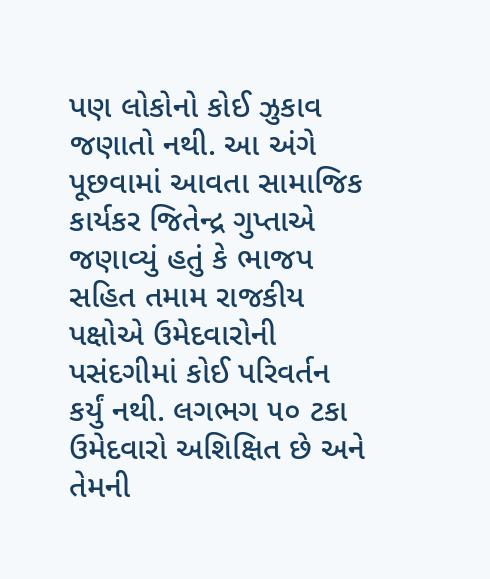પણ લોકોનો કોઈ ઝુકાવ જણાતો નથી. આ અંગે પૂછવામાં આવતા સામાજિક કાર્યકર જિતેન્દ્ર ગુપ્તાએ જણાવ્યું હતું કે ભાજપ સહિત તમામ રાજકીય પક્ષોએ ઉમેદવારોની પસંદગીમાં કોઈ પરિવર્તન કર્યું નથી. લગભગ ૫૦ ટકા ઉમેદવારો અશિક્ષિત છે અને તેમની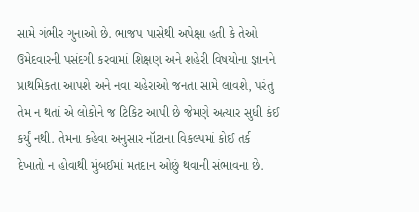સામે ગંભીર ગુનાઓ છે. ભાજપ પાસેથી અપેક્ષા હતી કે તેઓ ઉમેદવારની પસંદગી કરવામાં શિક્ષણ અને શહેરી વિષયોના જ્ઞાનને પ્રાથમિકતા આપશે અને નવા ચહેરાઓ જનતા સામે લાવશે, પરંતુ તેમ ન થતાં એ લોકોને જ ટિકિટ આપી છે જેમણે અત્યાર સુધી કંઈ કર્યું નથી. તેમના કહેવા અનુસાર નૉટાના વિકલ્પમાં કોઈ તર્ક દેખાતો ન હોવાથી મુંબઈમાં મતદાન ઓછું થવાની સંભાવના છે.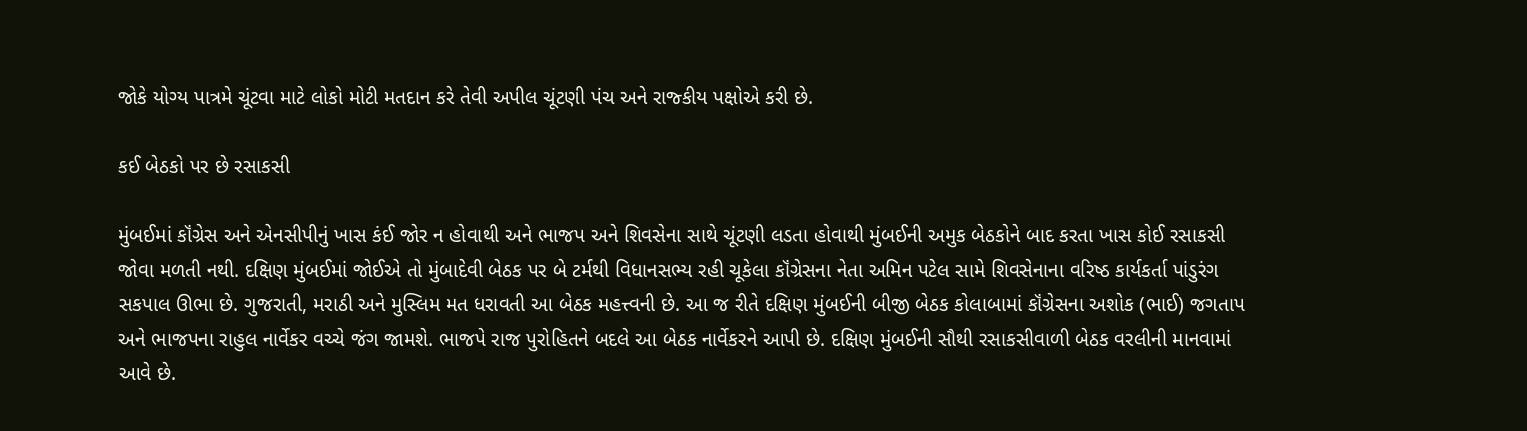જોકે યોગ્ય પાત્રમે ચૂંટવા માટે લોકો મોટી મતદાન કરે તેવી અપીલ ચૂંટણી પંચ અને રાજ્કીય પક્ષોએ કરી છે.

કઈ બેઠકો પર છે રસાકસી

મુંબઈમાં કૉંગ્રેસ અને એનસીપીનું ખાસ કંઈ જોર ન હોવાથી અને ભાજપ અને શિવસેના સાથે ચૂંટણી લડતા હોવાથી મુંબઈની અમુક બેઠકોને બાદ કરતા ખાસ કોઈ રસાકસી જોવા મળતી નથી. દક્ષિણ મુંબઈમાં જોઈએ તો મુંબાદેવી બેઠક પર બે ટર્મથી વિધાનસભ્ય રહી ચૂકેલા કૉંગ્રેસના નેતા અમિન પટેલ સામે શિવસેનાના વરિષ્ઠ કાર્યકર્તા પાંડુરંગ સકપાલ ઊભા છે. ગુજરાતી, મરાઠી અને મુસ્લિમ મત ધરાવતી આ બેઠક મહત્ત્વની છે. આ જ રીતે દક્ષિણ મુંબઈની બીજી બેઠક કોલાબામાં કૉંગ્રેસના અશોક (ભાઈ) જગતાપ અને ભાજપના રાહુલ નાર્વેકર વચ્ચે જંગ જામશે. ભાજપે રાજ પુરોહિતને બદલે આ બેઠક નાર્વેકરને આપી છે. દક્ષિણ મુંબઈની સૌથી રસાકસીવાળી બેઠક વરલીની માનવામાં આવે છે.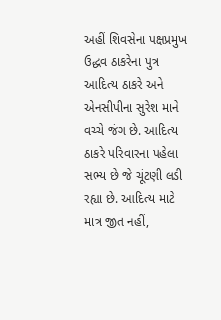અહીં શિવસેના પક્ષપ્રમુખ ઉદ્ધવ ઠાકરેના પુત્ર આદિત્ય ઠાકરે અને એનસીપીના સુરેશ માને વચ્ચે જંગ છે. આદિત્ય ઠાકરે પરિવારના પહેલા સભ્ય છે જે ચૂંટણી લડી રહ્યા છે. આદિત્ય માટે માત્ર જીત નહીં,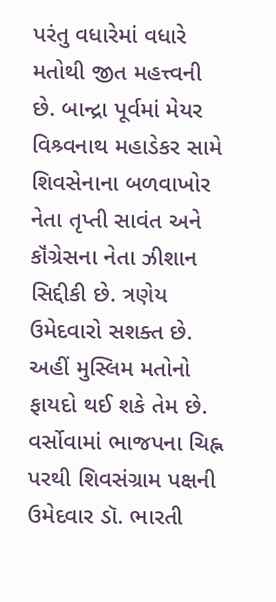પરંતુ વધારેમાં વધારે મતોથી જીત મહત્ત્વની છે. બાન્દ્રા પૂર્વમાં મેયર વિશ્ર્વનાથ મહાડેકર સામે શિવસેનાના બળવાખોર નેતા તૃપ્તી સાવંત અને કૉંગ્રેસના નેતા ઝીશાન સિદ્દીકી છે. ત્રણેય ઉમેદવારો સશક્ત છે. અહીં મુસ્લિમ મતોનો ફાયદો થઈ શકે તેમ છે. વર્સોવામાં ભાજપના ચિહ્ન પરથી શિવસંગ્રામ પક્ષની ઉમેદવાર ડૉ. ભારતી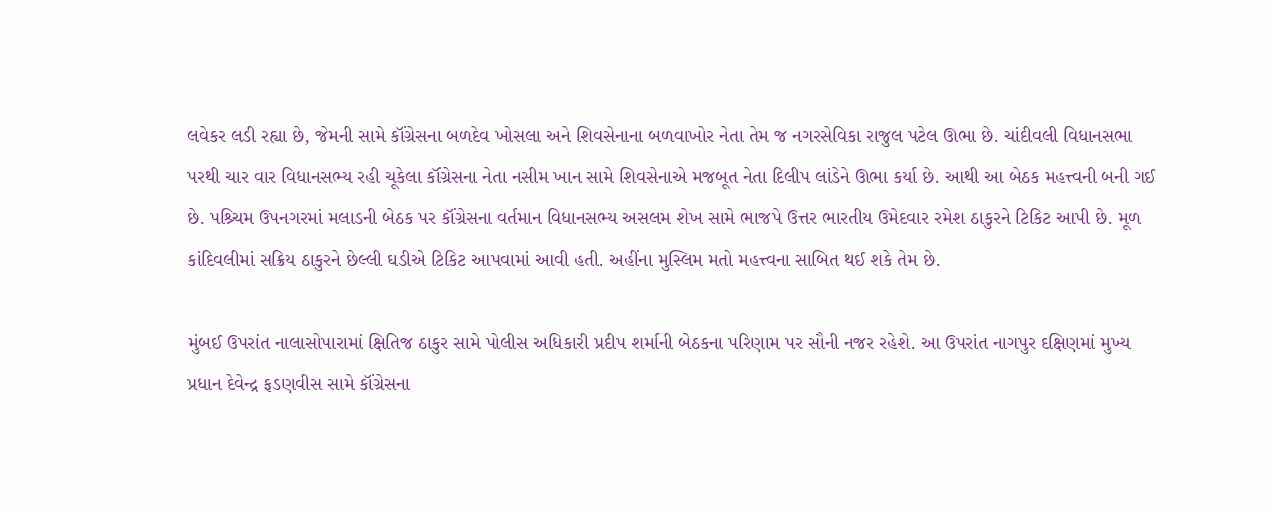લવેકર લડી રહ્યા છે, જેમની સામે કૉંગ્રેસના બળદેવ ખોસલા અને શિવસેનાના બળવાખોર નેતા તેમ જ નગરસેવિકા રાજુલ પટેલ ઊભા છે. ચાંદીવલી વિધાનસભા પરથી ચાર વાર વિધાનસભ્ય રહી ચૂકેલા કૉંગ્રેસના નેતા નસીમ ખાન સામે શિવસેનાએ મજબૂત નેતા દિલીપ લાંડેને ઊભા કર્યા છે. આથી આ બેઠક મહત્ત્વની બની ગઈ છે. પશ્ર્ચિમ ઉપનગરમાં મલાડની બેઠક પર કૉંગ્રેસના વર્તમાન વિધાનસભ્ય અસલમ શેખ સામે ભાજપે ઉત્તર ભારતીય ઉમેદવાર રમેશ ઠાકુરને ટિકિટ આપી છે. મૂળ કાંદિવલીમાં સક્રિય ઠાકુરને છેલ્લી ઘડીએ ટિકિટ આપવામાં આવી હતી. અહીંના મુસ્લિમ મતો મહત્ત્વના સાબિત થઈ શકે તેમ છે.

મુંબઈ ઉપરાંત નાલાસોપારામાં ક્ષિતિજ ઠાકુર સામે પોલીસ અધિકારી પ્રદીપ શર્માની બેઠકના પરિણામ પર સૌની નજર રહેશે. આ ઉપરાંત નાગપુર દક્ષિણમાં મુખ્ય પ્રધાન દેવેન્દ્ર ફડણવીસ સામે કૉંગ્રેસના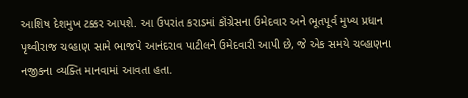આશિષ દેશમુખ ટક્કર આપશે. આ ઉપરાંત કરાડમાં કૉંગ્રેસના ઉમેદવાર અને ભૂતપૂર્વ મુખ્ય પ્રધાન પૃથ્વીરાજ ચવ્હાણ સામે ભાજપે આનંદરાવ પાટીલને ઉમેદવારી આપી છે, જે એક સમયે ચવ્હાણના નજીકના વ્યક્તિ માનવામાં આવતા હતા.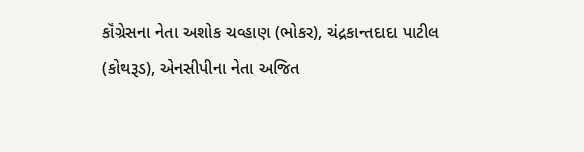કૉંગ્રેસના નેતા અશોક ચવ્હાણ (ભોકર), ચંદ્રકાન્તદાદા પાટીલ (કોથરૂડ), એનસીપીના નેતા અજિત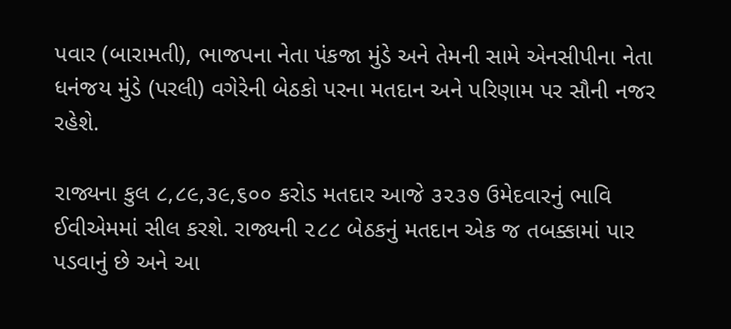પવાર (બારામતી), ભાજપના નેતા પંકજા મુંડે અને તેમની સામે એનસીપીના નેતા ધનંજય મુંડે (પરલી) વગેરેની બેઠકો પરના મતદાન અને પરિણામ પર સૌની નજર રહેશે.

રાજ્યના કુલ ૮,૮૯,૩૯,૬૦૦ કરોડ મતદાર આજે ૩૨૩૭ ઉમેદવારનું ભાવિ ઈવીએમમાં સીલ કરશે. રાજ્યની ૨૮૮ બેઠકનું મતદાન એક જ તબક્કામાં પાર પડવાનું છે અને આ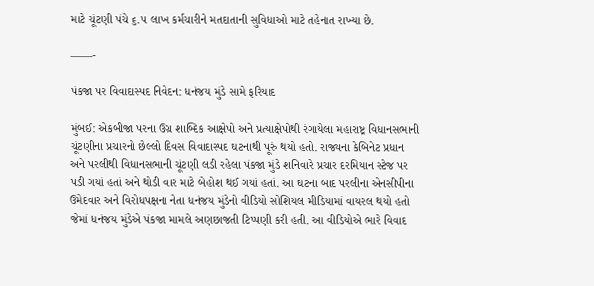માટે ચૂંટણી પંચે ૬.૫ લાખ કર્મચારીને મતદાતાની સુવિધાઓ માટે તહેનાત રાખ્યા છે.

——-

પંકજા પર વિવાદાસ્પદ નિવેદન: ધનંજય મુંડે સામે ફરિયાદ

મુંબઈ: એકબીજા પરના ઉગ્ર શાબ્દિક આક્ષેપો અને પ્રત્યાક્ષેપોથી રંગાયેલા મહારાષ્ટ્ર વિધાનસભાની ચૂંટણીના પ્રચારનો છેલ્લો દિવસ વિવાદાસ્પદ ઘટનાથી પૂરું થયો હતો. રાજ્યના કેબિનેટ પ્રધાન અને પરલીથી વિધાનસભાની ચૂંટણી લડી રહેલા પંકજા મુંડે શનિવારે પ્રચાર દરમિયાન સ્ટેજ પર પડી ગયાં હતાં અને થોડી વાર માટે બેહોશ થઈ ગયાં હતાં. આ ઘટના બાદ પરલીના એનસીપીના ઉમેદવાર અને વિરોધપક્ષના નેતા ધનંજય મુંડેનો વીડિયો સોશિયલ મીડિયામાં વાયરલ થયો હતો જેમાં ધનંજય મુંડેએ પંકજા મામલે અણછાજતી ટિપ્પણી કરી હતી. આ વીડિયોએ ભારે વિવાદ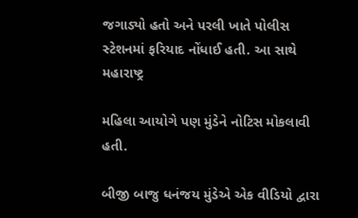જગાડ્યો હતો અને પરલી ખાતે પોલીસ સ્ટેશનમાં ફરિયાદ નોંધાઈ હતી. આ સાથે મહારાષ્ટ્ર

મહિલા આયોગે પણ મુંડેને નોટિસ મોકલાવી હતી.

બીજી બાજુ ધનંજય મુંડેએ એક વીડિયો દ્વારા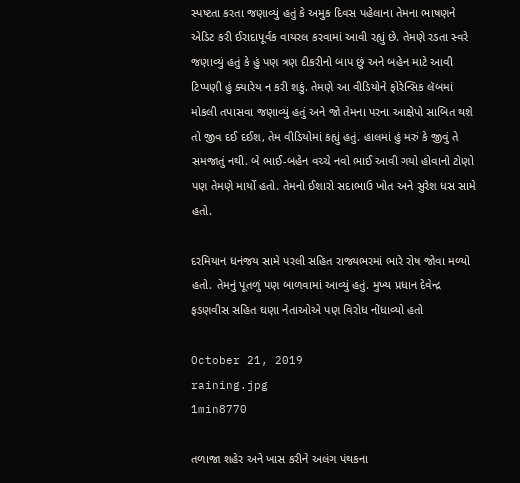સ્પષ્ટતા કરતા જણાવ્યું હતું કે અમુક દિવસ પહેલાના તેમના ભાષણને એડિટ કરી ઈરાદાપૂર્વક વાયરલ કરવામાં આવી રહ્યું છે. તેમણે રડતા સ્વરે જણાવ્યું હતું કે હું પણ ત્રણ દીકરીનો બાપ છું અને બહેન માટે આવી ટિપ્પણી હું ક્યારેય ન કરી શકું. તેમણે આ વીડિયોને ફોરેન્સિક લૅબમાં મોકલી તપાસવા જણાવ્યું હતું અને જો તેમના પરના આક્ષેપો સાબિત થશે તો જીવ દઈ દઈશ, તેમ વીડિયોમાં કહ્યું હતું. હાલમાં હું મરું કે જીવું તે સમજાતું નથી. બે ભાઈ-બહેન વચ્ચે નવો ભાઈ આવી ગયો હોવાનો ટોણો પણ તેમણે માર્યો હતો. તેમનો ઈશારો સદાભાઉ ખોત અને સુરેશ ધસ સામે હતો.

દરમિયાન ધનંજય સામે પરલી સહિત રાજ્યભરમાં ભારે રોષ જોવા મળ્યો હતો. તેમનું પૂતળું પણ બાળવામાં આવ્યું હતું. મુખ્ય પ્રધાન દેવેન્દ્ર ફડણવીસ સહિત ઘણા નેતાઓએ પણ વિરોધ નોંધાવ્યો હતો

October 21, 2019
raining.jpg
1min8770

તળાજા શહેર અને ખાસ કરીને અલંગ પંથકના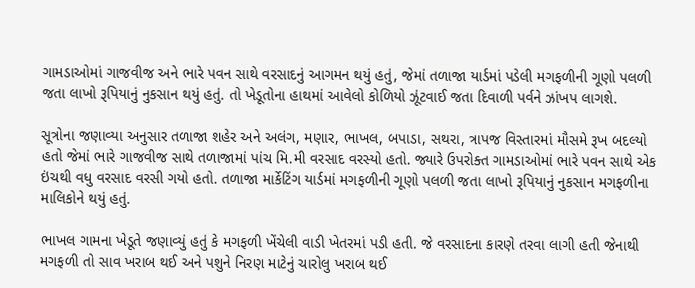ગામડાઓમાં ગાજવીજ અને ભારે પવન સાથે વરસાદનું આગમન થયું હતું, જેમાં તળાજા યાર્ડમાં પડેલી મગફળીની ગૂણો પલળી જતા લાખો રૂપિયાનું નુકસાન થયું હતું. તો ખેડૂતોના હાથમાં આવેલો કોળિયો ઝૂંટવાઈ જતા દિવાળી પર્વને ઝાંખપ લાગશે.

સૂત્રોના જણાવ્યા અનુસાર તળાજા શહેર અને અલંગ, મણાર, ભાખલ, બપાડા, સથરા, ત્રાપજ વિસ્તારમાં મૌસમે રૂખ બદલ્યો હતો જેમાં ભારે ગાજવીજ સાથે તળાજામાં પાંચ મિ.મી વરસાદ વરસ્યો હતો. જ્યારે ઉપરોક્ત ગામડાઓમાં ભારે પવન સાથે એક ઇંચથી વધુ વરસાદ વરસી ગયો હતો. તળાજા માર્કેટિંગ યાર્ડમાં મગફળીની ગૂણો પલળી જતા લાખો રૂપિયાનું નુકસાન મગફળીના માલિકોને થયું હતું.

ભાખલ ગામના ખેડૂતે જણાવ્યું હતું કે મગફળી ખેંચેલી વાડી ખેતરમાં પડી હતી. જે વરસાદના કારણે તરવા લાગી હતી જેનાથી મગફળી તો સાવ ખરાબ થઈ અને પશુને નિરણ માટેનું ચારોલુ ખરાબ થઈ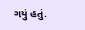ગયું હતું.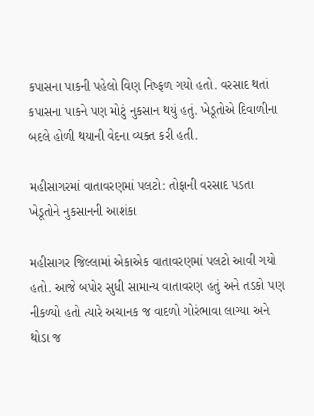કપાસના પાકની પહેલો વિણ નિષ્ફળ ગયો હતો. વરસાદ થતાં કપાસના પાકને પણ મોટું નુકસાન થયું હતું. ખેડૂતોએ દિવાળીના બદલે હોળી થયાની વેદના વ્યક્ત કરી હતી.

મહીસાગરમાં વાતાવરણમાં પલટો: તોફાની વરસાદ પડતા ખેડૂતોને નુકસાનની આશંકા

મહીસાગર જિલ્લામાં એકાએક વાતાવરણમાં પલટો આવી ગયો હતો. આજે બપોર સુધી સામાન્ય વાતાવરણ હતું અને તડકો પણ નીકળ્યો હતો ત્યારે અચાનક જ વાદળો ગોરંભાવા લાગ્યા અને થોડા જ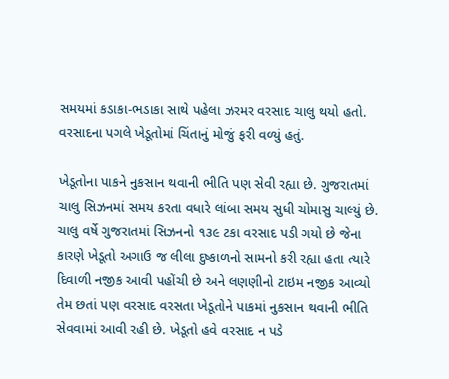સમયમાં કડાકા-ભડાકા સાથે પહેલા ઝરમર વરસાદ ચાલુ થયો હતો. વરસાદના પગલે ખેડૂતોમાં ચિંતાનું મોજું ફરી વળ્યું હતું.

ખેડૂતોના પાકને નુકસાન થવાની ભીતિ પણ સેવી રહ્યા છે. ગુજરાતમાં ચાલુ સિઝનમાં સમય કરતા વધારે લાંબા સમય સુધી ચોમાસુ ચાલ્યું છે. ચાલુ વર્ષે ગુજરાતમાં સિઝનનો ૧૩૯ ટકા વરસાદ પડી ગયો છે જેના કારણે ખેડૂતો અગાઉ જ લીલા દુષ્કાળનો સામનો કરી રહ્યા હતા ત્યારે દિવાળી નજીક આવી પહોંચી છે અને લણણીનો ટાઇમ નજીક આવ્યો તેમ છતાં પણ વરસાદ વરસતા ખેડૂતોને પાકમાં નુકસાન થવાની ભીતિ સેવવામાં આવી રહી છે. ખેડૂતો હવે વરસાદ ન પડે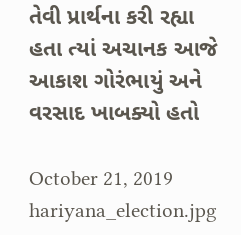તેવી પ્રાર્થના કરી રહ્યા હતા ત્યાં અચાનક આજે આકાશ ગોરંભાયું અને વરસાદ ખાબક્યો હતો

October 21, 2019
hariyana_election.jpg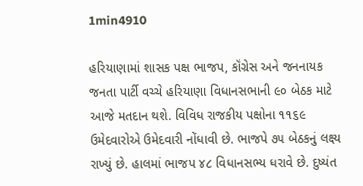1min4910

હરિયાણામાં શાસક પક્ષ ભાજપ, કૉંગ્રેસ અને જનનાયક જનતા પાર્ટી વચ્ચે હરિયાણા વિધાનસભાની ૯૦ બેઠક માટે આજે મતદાન થશે. વિવિધ રાજકીય પક્ષોના ૧૧૬૯ ઉમેદવારોએ ઉમેદવારી નોંધાવી છે. ભાજપે ૭૫ બેઠકનું લક્ષ્ય રાખ્યું છે. હાલમાં ભાજપ ૪૮ વિધાનસભ્ય ધરાવે છે. દુષ્યંત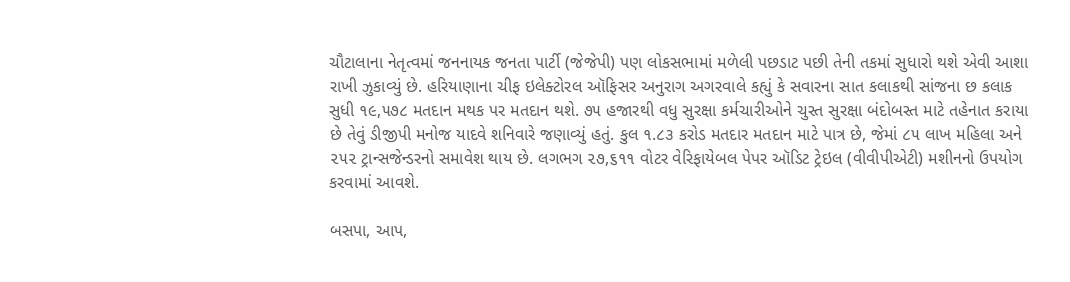ચૌટાલાના નેતૃત્વમાં જનનાયક જનતા પાર્ટી (જેજેપી) પણ લોકસભામાં મળેલી પછડાટ પછી તેની તકમાં સુધારો થશે એવી આશા રાખી ઝુકાવ્યું છે. હરિયાણાના ચીફ ઇલેક્ટોરલ ઑફિસર અનુરાગ અગરવાલે કહ્યું કે સવારના સાત કલાકથી સાંજના છ કલાક સુધી ૧૯,૫૭૮ મતદાન મથક પર મતદાન થશે. ૭૫ હજારથી વધુ સુરક્ષા કર્મચારીઓને ચુસ્ત સુરક્ષા બંદોબસ્ત માટે તહેનાત કરાયા છે તેવું ડીજીપી મનોજ યાદવે શનિવારે જણાવ્યું હતું. કુલ ૧.૮૩ કરોડ મતદાર મતદાન માટે પાત્ર છે, જેમાં ૮૫ લાખ મહિલા અને ૨૫૨ ટ્રાન્સજેન્ડરનો સમાવેશ થાય છે. લગભગ ૨૭,૬૧૧ વોટર વેરિફાયેબલ પેપર ઑડિટ ટ્રેઇલ (વીવીપીએટી) મશીનનો ઉપયોગ કરવામાં આવશે.

બસપા, આપ,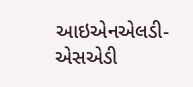આઇએનએલડી-એસએડી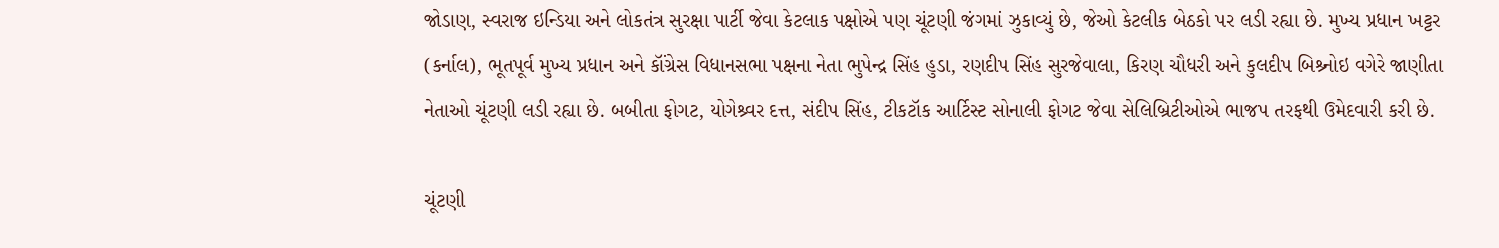જોડાણ, સ્વરાજ ઇન્ડિયા અને લોકતંત્ર સુરક્ષા પાર્ટી જેવા કેટલાક પક્ષોએ પણ ચૂંટણી જંગમાં ઝુકાવ્યું છે, જેઓ કેટલીક બેઠકો પર લડી રહ્યા છે. મુખ્ય પ્રધાન ખટ્ટર (કર્નાલ), ભૂતપૂર્વ મુખ્ય પ્રધાન અને કૉંગ્રેસ વિધાનસભા પક્ષના નેતા ભુપેન્દ્ર સિંહ હુડા, રણદીપ સિંહ સુરજેવાલા, કિરણ ચૌધરી અને કુલદીપ બિશ્ર્નોઇ વગેરે જાણીતા નેતાઓ ચૂંટણી લડી રહ્યા છે. બબીતા ફોગટ, યોગેશ્ર્વર દત્ત, સંદીપ સિંહ, ટીકટૉક આર્ટિસ્ટ સોનાલી ફોગટ જેવા સેલિબ્રિટીઓએ ભાજપ તરફથી ઉમેદવારી કરી છે.

ચૂંટણી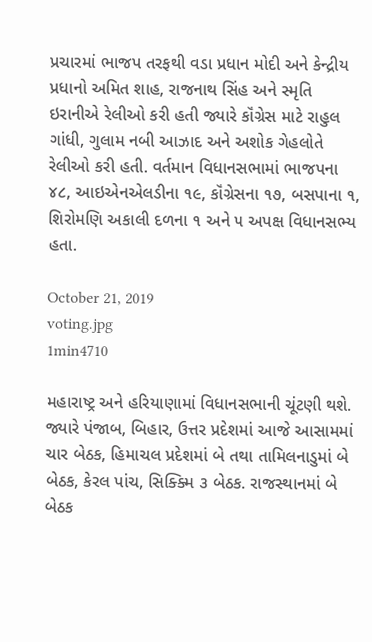પ્રચારમાં ભાજપ તરફથી વડા પ્રધાન મોદી અને કેન્દ્રીય પ્રધાનો અમિત શાહ, રાજનાથ સિંહ અને સ્મૃતિ ઇરાનીએ રેલીઓ કરી હતી જ્યારે કૉંગ્રેસ માટે રાહુલ ગાંધી, ગુલામ નબી આઝાદ અને અશોક ગેહલોતે રેલીઓ કરી હતી. વર્તમાન વિધાનસભામાં ભાજપના ૪૮, આઇએનએલડીના ૧૯, કૉંગ્રેસના ૧૭, બસપાના ૧, શિરોમણિ અકાલી દળના ૧ અને ૫ અપક્ષ વિધાનસભ્ય હતા.

October 21, 2019
voting.jpg
1min4710

મહારાષ્ટ્ર અને હરિયાણામાં વિધાનસભાની ચૂંટણી થશે. જ્યારે પંજાબ, બિહાર, ઉત્તર પ્રદેશમાં આજે આસામમાં ચાર બેઠક, હિમાચલ પ્રદેશમાં બે તથા તામિલનાડુમાં બે બેઠક, કેરલ પાંચ, સિક્ક્મિ ૩ બેઠક. રાજસ્થાનમાં બે બેઠક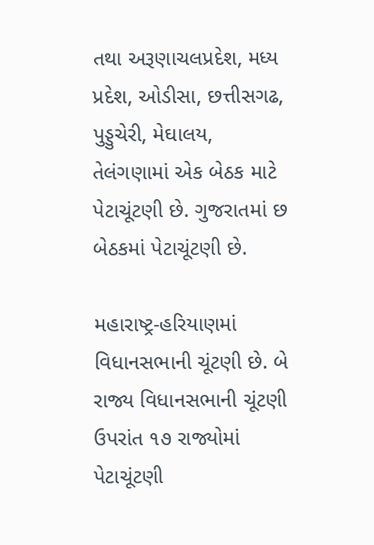તથા અરૂણાચલપ્રદેશ, મધ્ય પ્રદેશ, ઓડીસા, છત્તીસગઢ, પુડ્ડુચેરી, મેઘાલય, તેલંગણામાં એક બેઠક માટે પેટાચૂંટણી છે. ગુજરાતમાં છ બેઠકમાં પેટાચૂંટણી છે.

મહારાષ્ટ્ર-હરિયાણમાં વિધાનસભાની ચૂંટણી છે. બે રાજ્ય વિધાનસભાની ચૂંટણી ઉપરાંત ૧૭ રાજ્યોમાં પેટાચૂંટણી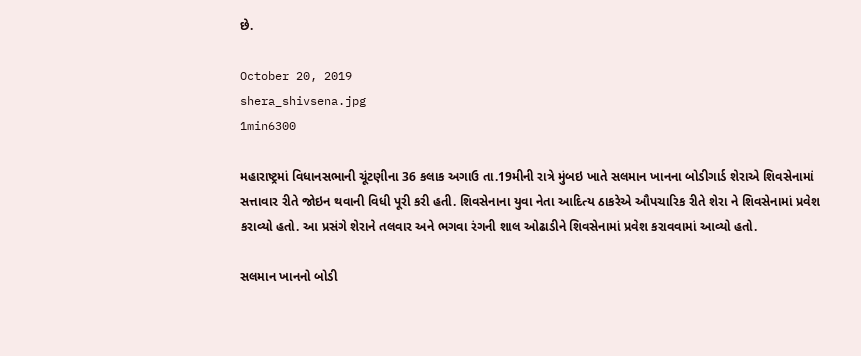છે.

October 20, 2019
shera_shivsena.jpg
1min6300

મહારાષ્ટ્રમાં વિધાનસભાની ચૂંટણીના 36 કલાક અગાઉ તા.19મીની રાત્રે મુંબઇ ખાતે સલમાન ખાનના બોડીગાર્ડ શેરાએ શિવસેનામાં સત્તાવાર રીતે જોઇન થવાની વિધી પૂરી કરી હતી. શિવસેનાના યુવા નેતા આદિત્ય ઠાકરેએ ઔપચારિક રીતે શેરા ને શિવસેનામાં પ્રવેશ કરાવ્યો હતો. આ પ્રસંગે શેરાને તલવાર અને ભગવા રંગની શાલ ઓઢાડીને શિવસેનામાં પ્રવેશ કરાવવામાં આવ્યો હતો.

સલમાન ખાનનો બોડી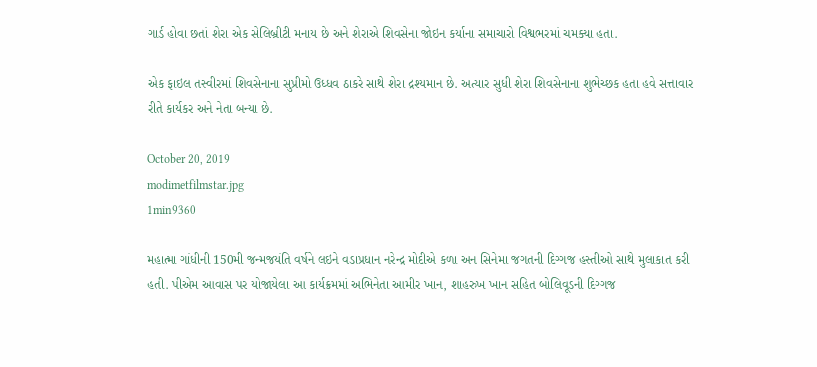ગાર્ડ હોવા છતાં શેરા એક સેલિબ્રીટી મનાય છે અને શેરાએ શિવસેના જોઇન કર્યાના સમાચારો વિશ્વભરમાં ચમક્યા હતા.

એક ફાઇલ તસ્વીરમાં શિવસેનાના સુપ્રીમો ઉધ્ધવ ઠાકરે સાથે શેરા દ્રશ્યમાન છે. અત્યાર સુધી શેરા શિવસેનાના શુભેચ્છક હતા હવે સત્તાવાર રીતે કાર્યકર અને નેતા બન્યા છે.

October 20, 2019
modimetfilmstar.jpg
1min9360

મહાત્મા ગાંધીની 150મી જન્મજયંતિ વર્ષને લઇને વડાપ્રધાન નરેન્દ્ર મોદીએ કળા અન સિનેમા જગતની દિગ્ગજ હસ્તીઓ સાથે મુલાકાત કરી હતી. પીએમ આવાસ પર યોજાયેલા આ કાર્યક્રમમાં અભિનેતા આમીર ખાન, શાહરુખ ખાન સહિત બોલિવૂડની દિગ્ગજ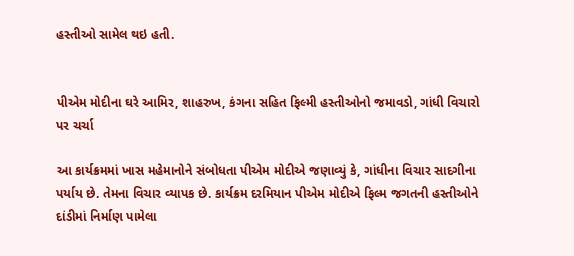હસ્તીઓ સામેલ થઇ હતી.


પીએમ મોદીના ઘરે આમિર, શાહરુખ, કંગના સહિત ફિલ્મી હસ્તીઓનો જમાવડો, ગાંધી વિચારો પર ચર્ચા

આ કાર્યક્રમમાં ખાસ મહેમાનોને સંબોધતા પીએમ મોદીએ જણાવ્યું કે, ગાંધીના વિચાર સાદગીના પર્યાય છે. તેમના વિચાર વ્યાપક છે. કાર્યક્રમ દરમિયાન પીએમ મોદીએ ફિલ્મ જગતની હસ્તીઓને દાંડીમાં નિર્માણ પામેલા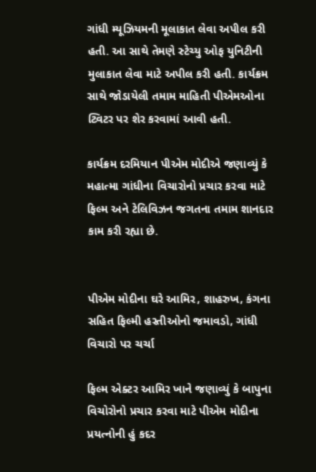ગાંધી મ્યૂઝિયમની મૂલાકાત લેવા અપીલ કરી હતી. આ સાથે તેમણે સ્ટેચ્યુ ઓફ યુનિટીની મુલાકાત લેવા માટે અપીલ કરી હતી. કાર્યક્રમ સાથે જોડાયેલી તમામ માહિતી પીએમઓના ટ્વિટર પર શેર કરવામાં આવી હતી.

કાર્યક્રમ દરમિયાન પીએમ મોદીએ જણાવ્યું કે મહાત્મા ગાંધીના વિચારોનો પ્રચાર કરવા માટે ફિલ્મ અને ટેલિવિઝન જગતના તમામ શાનદાર કામ કરી રહ્યા છે.


પીએમ મોદીના ઘરે આમિર, શાહરુખ, કંગના સહિત ફિલ્મી હસ્તીઓનો જમાવડો, ગાંધી વિચારો પર ચર્ચા

ફિલ્મ એક્ટર આમિર ખાને જણાવ્યું કે બાપુના વિચોરોનો પ્રચાર કરવા માટે પીએમ મોદીના પ્રયત્નોની હું કદર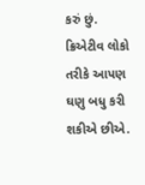કરું છું. ક્રિએટીવ લોકો તરીકે આપણ ઘણુ બધુ કરી શકીએ છીએ.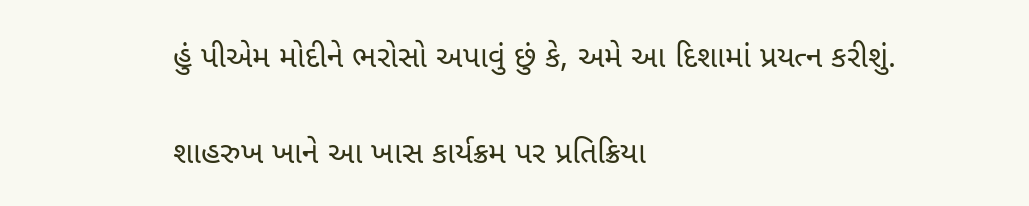હું પીએમ મોદીને ભરોસો અપાવું છું કે, અમે આ દિશામાં પ્રયત્ન કરીશું.

શાહરુખ ખાને આ ખાસ કાર્યક્રમ પર પ્રતિક્રિયા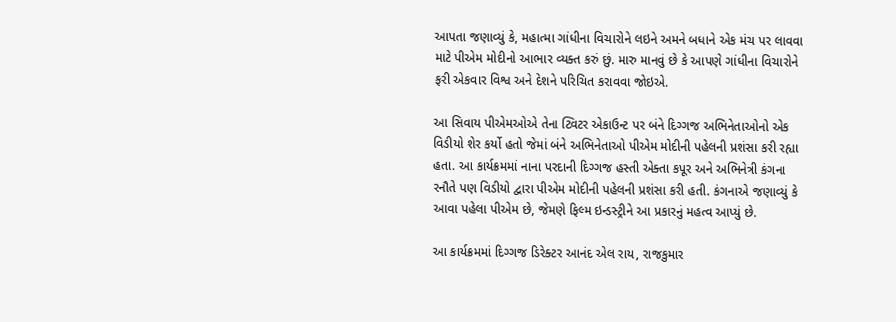આપતા જણાવ્યું કે, મહાત્મા ગાંધીના વિચારોને લઇને અમને બધાને એક મંચ પર લાવવા માટે પીએમ મોદીનો આભાર વ્યક્ત કરું છું. મારુ માનવું છે કે આપણે ગાંધીના વિચારોને ફરી એકવાર વિશ્વ અને દેશને પરિચિત કરાવવા જોઇએ.

આ સિવાય પીએમઓએ તેના ટ્વિટર એકાઉન્ટ પર બંને દિગ્ગજ અભિનેતાઓનો એક વિડીયો શેર કર્યો હતો જેમાં બંને અભિનેતાઓ પીએમ મોદીની પહેલની પ્રશંસા કરી રહ્યા હતા. આ કાર્યક્રમમાં નાના પરદાની દિગ્ગજ હસ્તી એક્તા કપૂર અને અભિનેત્રી કંગના રનૌતે પણ વિડીયો દ્વારા પીએમ મોદીની પહેલની પ્રશંસા કરી હતી. કંગનાએ જણાવ્યું કે આવા પહેલા પીએમ છે, જેમણે ફિલ્મ ઇન્ડસ્ટ્રીને આ પ્રકારનું મહત્વ આપ્યું છે.

આ કાર્યક્રમમાં દિગ્ગજ ડિરેક્ટર આનંદ એલ રાય, રાજકુમાર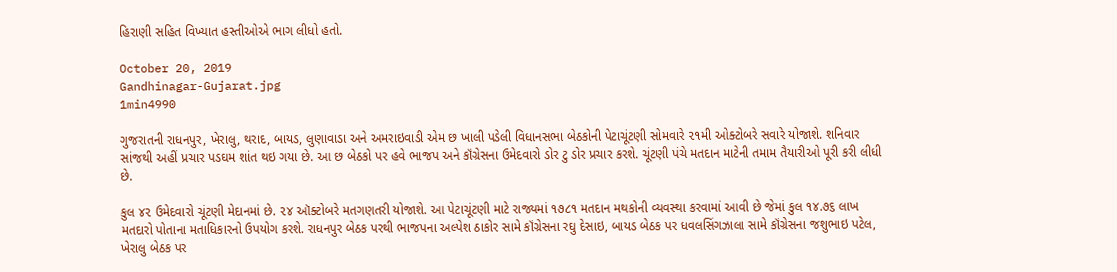હિરાણી સહિત વિખ્યાત હસ્તીઓએ ભાગ લીધો હતો.

October 20, 2019
Gandhinagar-Gujarat.jpg
1min4990

ગુજરાતની રાધનપુર, ખેરાલુ, થરાદ, બાયડ, લુણાવાડા અને અમરાઇવાડી એમ છ ખાલી પડેલી વિધાનસભા બેઠકોની પેટાચૂંટણી સોમવારે ૨૧મી ઓક્ટોબરે સવારે યોજાશે. શનિવાર સાંજથી અહીં પ્રચાર પડઘમ શાંત થઇ ગયા છે. આ છ બેઠકો પર હવે ભાજપ અને કૉંગ્રેસના ઉમેદવારો ડોર ટુ ડોર પ્રચાર કરશે. ચૂંટણી પંચે મતદાન માટેની તમામ તૈયારીઓ પૂરી કરી લીધી છે.

કુલ ૪૨ ઉમેદવારો ચૂંટણી મેદાનમાં છે. ૨૪ ઑક્ટોબરે મતગણતરી યોજાશે. આ પેટાચૂંટણી માટે રાજ્યમાં ૧૭૮૧ મતદાન મથકોની વ્યવસ્થા કરવામાં આવી છે જેમાં કુલ ૧૪.૭૬ લાખ મતદારો પોતાના મતાધિકારનો ઉપયોગ કરશે. રાધનપુર બેઠક પરથી ભાજપના અલ્પેશ ઠાકોર સામે કૉંગ્રેસના રઘુ દેસાઇ, બાયડ બેઠક પર ધવલસિંગઝાલા સામે કૉંગ્રેસના જશુભાઇ પટેલ, ખેરાલુ બેઠક પર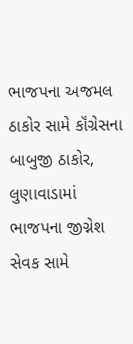ભાજપના અજમલ ઠાકોર સામે કૉંગ્રેસના બાબુજી ઠાકોર, લુણાવાડામાં ભાજપના જીગ્નેશ સેવક સામે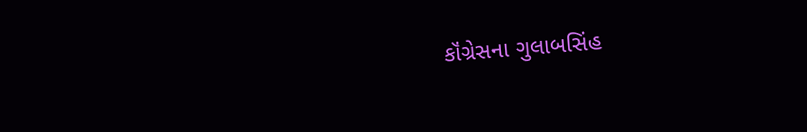કૉંગ્રેસના ગુલાબસિંહ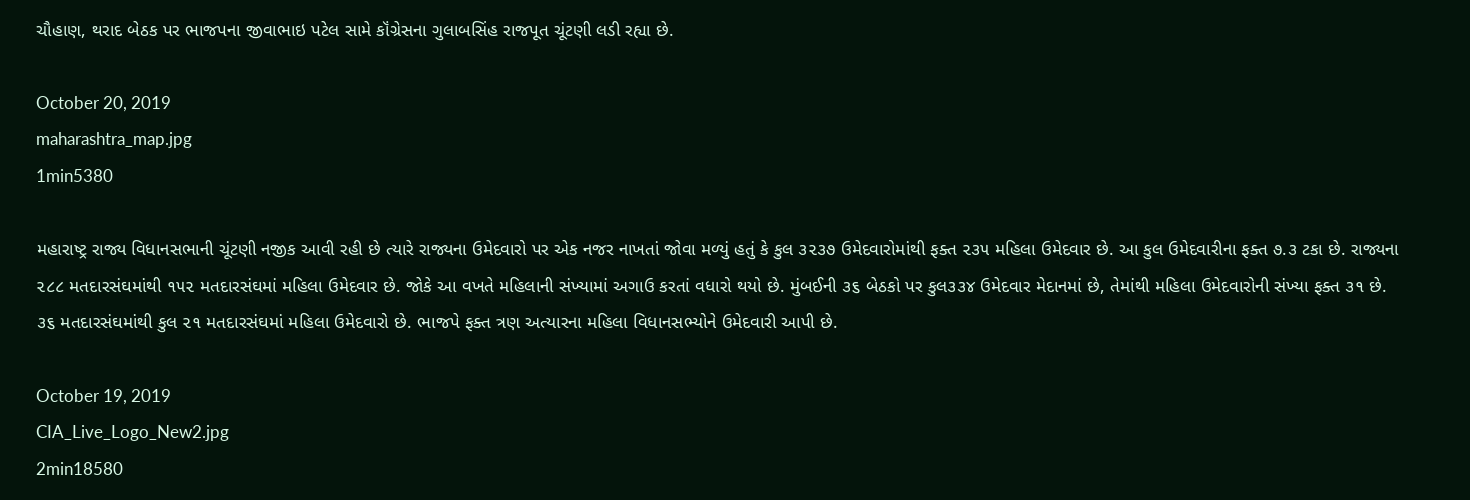ચૌહાણ, થરાદ બેઠક પર ભાજપના જીવાભાઇ પટેલ સામે કૉંગ્રેસના ગુલાબસિંહ રાજપૂત ચૂંટણી લડી રહ્યા છે.

October 20, 2019
maharashtra_map.jpg
1min5380

મહારાષ્ટ્ર રાજ્ય વિધાનસભાની ચૂંટણી નજીક આવી રહી છે ત્યારે રાજ્યના ઉમેદવારો પર એક નજર નાખતાં જોવા મળ્યું હતું કે કુલ ૩૨૩૭ ઉમેદવારોમાંથી ફક્ત ૨૩૫ મહિલા ઉમેદવાર છે. આ કુલ ઉમેદવારીના ફક્ત ૭.૩ ટકા છે. રાજ્યના ૨૮૮ મતદારસંઘમાંથી ૧૫૨ મતદારસંઘમાં મહિલા ઉમેદવાર છે. જોકે આ વખતે મહિલાની સંખ્યામાં અગાઉ કરતાં વધારો થયો છે. મુંબઈની ૩૬ બેઠકો પર કુલ૩૩૪ ઉમેદવાર મેદાનમાં છે, તેમાંથી મહિલા ઉમેદવારોની સંખ્યા ફક્ત ૩૧ છે. ૩૬ મતદારસંઘમાંથી કુલ ૨૧ મતદારસંઘમાં મહિલા ઉમેદવારો છે. ભાજપે ફક્ત ત્રણ અત્યારના મહિલા વિધાનસભ્યોને ઉમેદવારી આપી છે.

October 19, 2019
CIA_Live_Logo_New2.jpg
2min18580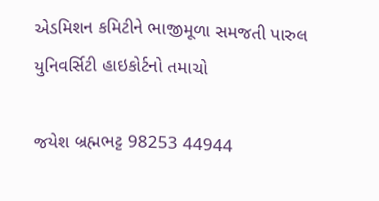એડમિશન કમિટીને ભાજીમૂળા સમજતી પારુલ યુનિવર્સિટી હાઇકોર્ટનો તમાચો

જયેશ બ્રહ્મભટ્ટ 98253 44944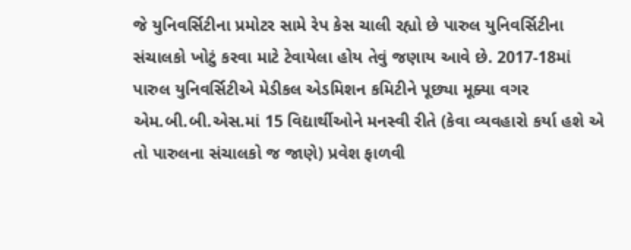જે યુનિવર્સિટીના પ્રમોટર સામે રેપ કેસ ચાલી રહ્યો છે પારુલ યુનિવર્સિટીના સંચાલકો ખોટું કરવા માટે ટેવાયેલા હોય તેવું જણાય આવે છે. 2017-18માં પારુલ યુનિવર્સિટીએ મેડીકલ એડમિશન કમિટીને પૂછ્યા મૂક્યા વગર એમ.બી.બી.એસ.માં 15 વિદ્યાર્થીઓને મનસ્વી રીતે (કેવા વ્યવહારો કર્યા હશે એ તો પારુલના સંચાલકો જ જાણે) પ્રવેશ ફાળવી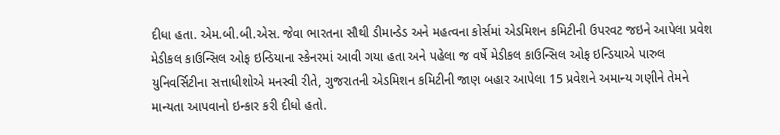દીધા હતા. એમ.બી.બી.એસ. જેવા ભારતના સૌથી ડીમાન્ડેડ અને મહત્વના કોર્સમાં એડમિશન કમિટીની ઉપરવટ જઇને આપેલા પ્રવેશ મેડીકલ કાઉન્સિલ ઓફ ઇન્ડિયાના સ્કેનરમાં આવી ગયા હતા અને પહેલા જ વર્ષે મેડીકલ કાઉન્સિલ ઓફ ઇન્ડિયાએ પારુલ યુનિવર્સિટીના સત્તાધીશોએ મનસ્વી રીતે, ગુજરાતની એડમિશન કમિટીની જાણ બહાર આપેલા 15 પ્રવેશને અમાન્ય ગણીને તેમને માન્યતા આપવાનો ઇન્કાર કરી દીધો હતો.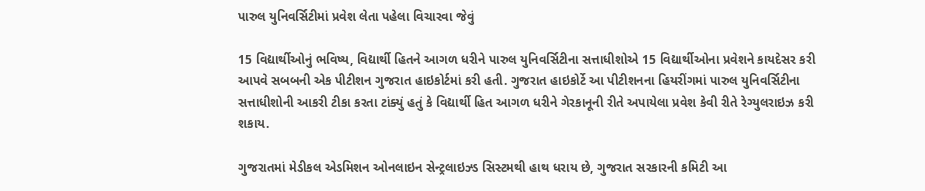પારુલ યુનિવર્સિટીમાં પ્રવેશ લેતા પહેલા વિચારવા જેવું

15 વિદ્યાર્થીઓનું ભવિષ્ય, વિદ્યાર્થી હિતને આગળ ધરીને પારુલ યુનિવર્સિટીના સત્તાધીશોએ 15 વિદ્યાર્થીઓના પ્રવેશને કાયદેસર કરી આપવે સબબની એક પીટીશન ગુજરાત હાઇકોર્ટમાં કરી હતી. ગુજરાત હાઇકોર્ટે આ પીટીશનના હિયરીંગમાં પારુલ યુનિવર્સિટીના સત્તાધીશોની આકરી ટીકા કરતા ટાંક્યું હતું કે વિદ્યાર્થી હિત આગળ ધરીને ગેરકાનૂની રીતે અપાયેલા પ્રવેશ કેવી રીતે રેગ્યુલરાઇઝ કરી શકાય.

ગુજરાતમાં મેડીકલ એડમિશન ઓનલાઇન સેન્ટ્રલાઇઝ્ડ સિસ્ટમથી હાથ ધરાય છે, ગુજરાત સરકારની કમિટી આ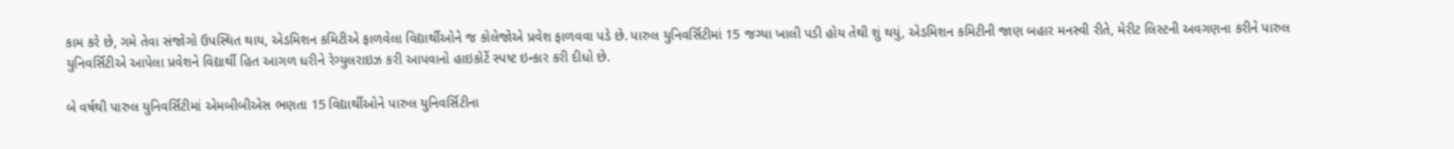કામ કરે છે, ગમે તેવા સંજોગો ઉપસ્થિત થાય, એડમિશન કમિટીએ ફાળવેલા વિદ્યાર્થીઓને જ કોલેજોએ પ્રવેશ ફાળવવા પડે છે. પારુલ યુનિવર્સિટીમાં 15 જગ્યા ખાલી પડી હોય તેથી શું થયું, એડમિશન કમિટીની જાણ બહાર મનસ્વી રીતે, મેરીટ લિસ્ટની અવગણના કરીને પારુલ યુનિવર્સિટીએ આપેલા પ્રવેશને વિદ્યાર્થી હિત આગળ ધરીને રેગ્યુલરાઇઝ કરી આપવાનો હાઇકોર્ટે સ્પષ્ટ ઇન્કાર કરી દીધો છે.

બે વર્ષથી પારુલ યુનિવર્સિટીમાં એમબીબીએસ ભણતા 15 વિદ્યાર્થીઓને પારુલ યુનિવર્સિટીના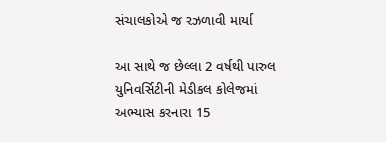સંચાલકોએ જ રઝળાવી માર્યા

આ સાથે જ છેલ્લા 2 વર્ષથી પારુલ યુનિવર્સિટીની મેડીકલ કોલેજમાં અભ્યાસ કરનારા 15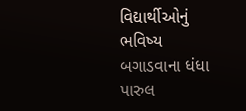વિદ્યાર્થીઓનું ભવિષ્ય બગાડવાના ધંધા પારુલ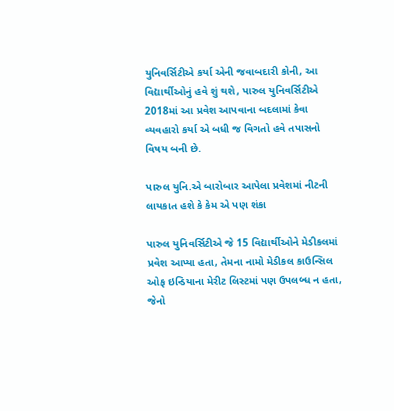યુનિવર્સિટીએ કર્યા એની જવાબદારી કોની, આ વિદ્યાર્થીઓનું હવે શું થશે, પારુલ યુનિવર્સિટીએ 2018માં આ પ્રવેશ આપવાના બદલામાં કેવા વ્યવહારો કર્યા એ બધી જ વિગતો હવે તપાસનો વિષય બની છે.

પારુલ યુનિ.એ બારોબાર આપેલા પ્રવેશમાં નીટની લાયકાત હશે કે કેમ એ પણ શંકા

પારુલ યુનિવર્સિટીએ જે 15 વિદ્યાર્થીઓને મેડીકલમાં પ્રવેશ આપ્યા હતા, તેમના નામો મેડીકલ કાઉન્સિલ ઓફ ઇન્ડિયાના મેરીટ લિસ્ટમાં પણ ઉપલબ્ધ ન હતા, જેનો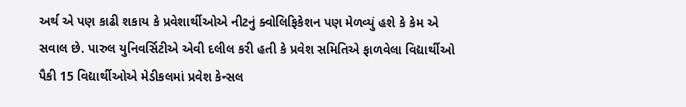અર્થ એ પણ કાઢી શકાય કે પ્રવેશાર્થીઓએ નીટનું ક્વોલિફિકેશન પણ મેળવ્યું હશે કે કેમ એ સવાલ છે. પારુલ યુનિવર્સિટીએ એવી દલીલ કરી હતી કે પ્રવેશ સમિતિએ ફાળવેલા વિદ્યાર્થીઓ પૈકી 15 વિદ્યાર્થીઓએ મેડીકલમાં પ્રવેશ કેન્સલ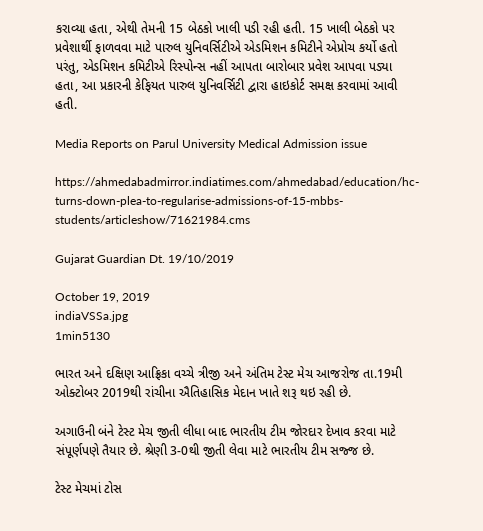કરાવ્યા હતા, એથી તેમની 15 બેઠકો ખાલી પડી રહી હતી. 15 ખાલી બેઠકો પર પ્રવેશાર્થી ફાળવવા માટે પારુલ યુનિવર્સિટીએ એડમિશન કમિટીને એપ્રોચ કર્યો હતો પરંતુ, એડમિશન કમિટીએ રિસ્પોન્સ નહીં આપતા બારોબાર પ્રવેશ આપવા પડ્યા હતા, આ પ્રકારની કેફિયત પારુલ યુનિવર્સિટી દ્વારા હાઇકોર્ટ સમક્ષ કરવામાં આવી હતી.

Media Reports on Parul University Medical Admission issue

https://ahmedabadmirror.indiatimes.com/ahmedabad/education/hc-turns-down-plea-to-regularise-admissions-of-15-mbbs-students/articleshow/71621984.cms

Gujarat Guardian Dt. 19/10/2019

October 19, 2019
indiaVSSa.jpg
1min5130

ભારત અને દક્ષિણ આફ્રિકા વચ્ચે ત્રીજી અને અંતિમ ટેસ્ટ મેચ આજરોજ તા.19મી ઓક્ટોબર 2019થી રાંચીના ઐતિહાસિક મેદાન ખાતે શરૂ થઇ રહી છે.

અગાઉની બંને ટેસ્ટ મેચ જીતી લીધા બાદ ભારતીય ટીમ જોરદાર દેખાવ કરવા માટે સંપૂર્ણપણે તૈયાર છે. શ્રેણી 3-0થી જીતી લેવા માટે ભારતીય ટીમ સજ્જ છે.

ટેસ્ટ મેચમાં ટોસ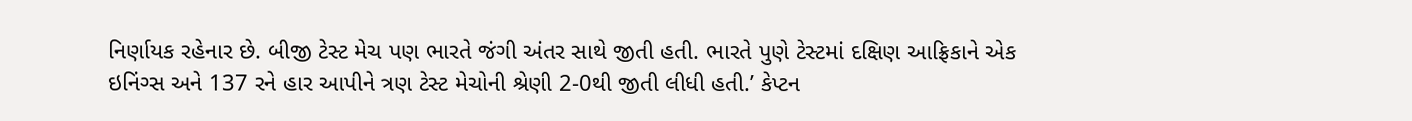નિર્ણાયક રહેનાર છે. બીજી ટેસ્ટ મેચ પણ ભારતે જંગી અંતર સાથે જીતી હતી. ભારતે પુણે ટેસ્ટમાં દક્ષિણ આફ્રિકાને એક ઇનિંગ્સ અને 137 રને હાર આપીને ત્રણ ટેસ્ટ મેચોની શ્રેણી 2-0થી જીતી લીધી હતી.’ કેપ્ટન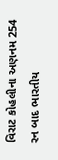વિરાટ કોહલીના અણનમ 254 રન બાદ ભારતીય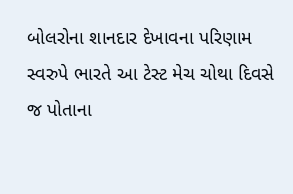બોલરોના શાનદાર દેખાવના પરિણામ સ્વરુપે ભારતે આ ટેસ્ટ મેચ ચોથા દિવસે જ પોતાના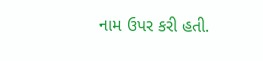નામ ઉપર કરી હતી.